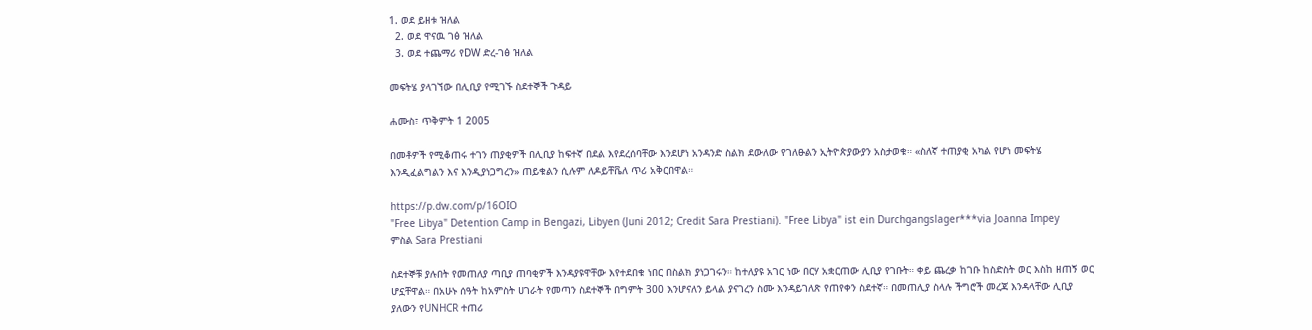1. ወደ ይዘቱ ዝለል
  2. ወደ ዋናዉ ገፅ ዝለል
  3. ወደ ተጨማሪ የDW ድረ-ገፅ ዝለል

መፍትሄ ያላገኘው በሊቢያ የሚገኙ ስደተኞች ጉዳይ

ሐሙስ፣ ጥቅምት 1 2005

በመቶዎች የሚቆጠሩ ተገን ጠያቂዎች በሊቢያ ከፍተኛ በደል እየደረሰባቸው እንደሆነ አንዳንድ ስልክ ደውለው የገለፁልን ኢትዮጵያውያን አስታወቁ። «ስለኛ ተጠያቂ አካል የሆነ መፍትሄ እንዲፈልግልን እና እንዲያነጋግረን» ጠይቁልን ሲሉም ለዶይቸቬለ ጥሪ አቅርበዋል።

https://p.dw.com/p/16OIO
"Free Libya" Detention Camp in Bengazi, Libyen (Juni 2012; Credit Sara Prestiani). "Free Libya" ist ein Durchgangslager***via Joanna Impey
ምስል Sara Prestiani

ስደተኞቹ ያሉበት የመጠለያ ጣቢያ ጠባቂዎች እንዳያዩዋቸው እየተደበቁ ነበር በስልክ ያነጋገሩን። ከተለያዩ አገር ነው በርሃ አቋርጠው ሊቢያ የገቡት። ቀይ ጨረቃ ከገቡ ከስድስት ወር እስከ ዘጠኝ ወር ሆኗቸዋል። በአሁኑ ሰዓት ከአምስት ሀገራት የመጣን ስደተኞች በግምት 300 እንሆናለን ይላል ያናገረን ስሙ እንዳይገለጽ የጠየቀን ስደተኛ። በመጠሊያ ስላሉ ችግሮች መረጃ እንዳላቸው ሊቢያ ያለውን የUNHCR ተጠሪ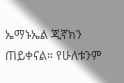ኤማኑኤል ጂኛክን ጠይቀናል። የሁለቱንም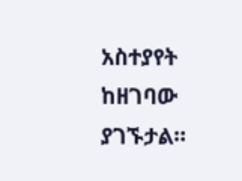አስተያየት ከዘገባው ያገኙታል።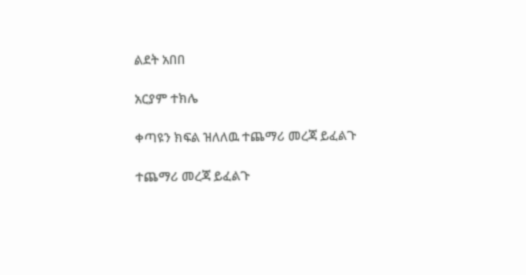ልደት አበበ

አርያም ተክሌ

ቀጣዩን ክፍል ዝለለዉ ተጨማሪ መረጃ ይፈልጉ

ተጨማሪ መረጃ ይፈልጉ